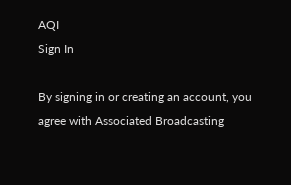AQI
Sign In

By signing in or creating an account, you agree with Associated Broadcasting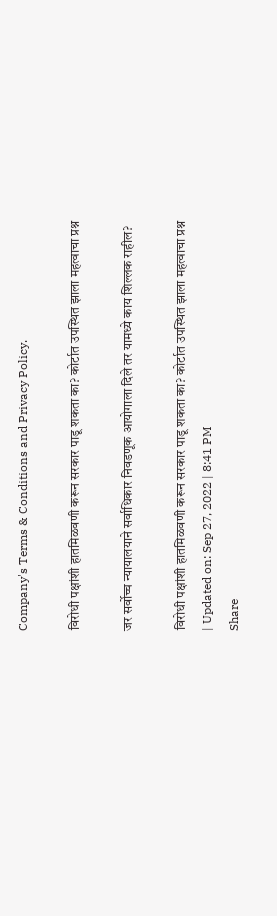Company's Terms & Conditions and Privacy Policy.

विरोधी पक्षांशी हातमिळवणी करून सरकार पाडू शकता का? कोर्टात उपस्थित झाला महत्वाचा प्रश्न

जर सर्वोच्च न्यायालयाने सर्वाधिकार निवडणूक आयोगाला दिले तर यामध्ये काय शिल्लक राहील?

विरोधी पक्षांशी हातमिळवणी करून सरकार पाडू शकता का? कोर्टात उपस्थित झाला महत्वाचा प्रश्न
| Updated on: Sep 27, 2022 | 8:41 PM
Share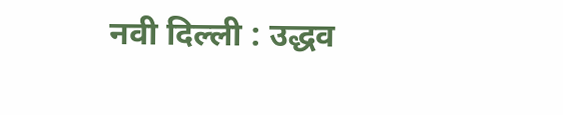नवी दिल्ली : उद्धव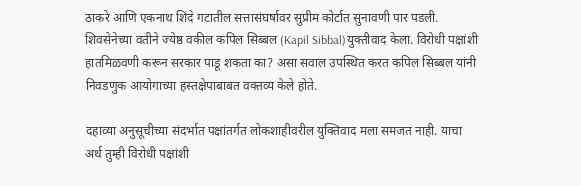ठाकरे आणि एकनाथ शिंदे गटातील सत्तासंघर्षावर सुप्रीम कोर्टात सुनावणी पार पडली. शिवसेनेच्या वतीने ज्येष्ठ वकील कपिल सिब्बल (Kapil Sibbal)युक्तीवाद केला. विरोधी पक्षांशी हातमिळवणी करून सरकार पाडू शकता का? असा सवाल उपस्थित करत कपिल सिब्बल यांनी निवडणुक आयोगाच्या हस्तक्षेपाबाबत वक्तव्य केले होते.

दहाव्या अनुसूचीच्या संदर्भात पक्षांतर्गत लोकशाहीवरील युक्तिवाद मला समजत नाही. याचा अर्थ तुम्ही विरोधी पक्षांशी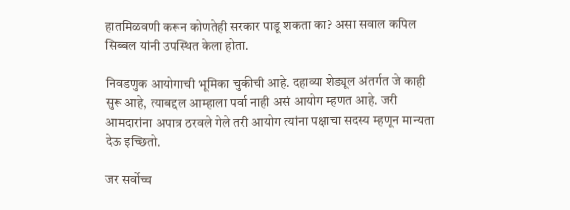हातमिळवणी करून कोणतेही सरकार पाडू शकता का? असा सवाल कपिल सिब्बल यांनी उपस्थित केला होता.

निवडणुक आयोगाची भूमिका चुकीची आहे. दहाव्या शेड्यूल अंतर्गत जे काही सुरू आहे, त्याबद्दल आम्हाला पर्वा नाही असं आयोग म्हणत आहे. जरी आमदारांना अपात्र ठरवले गेले तरी आयोग त्यांना पक्षाचा सदस्य म्हणून मान्यता देऊ इच्छितो.

जर सर्वोच्च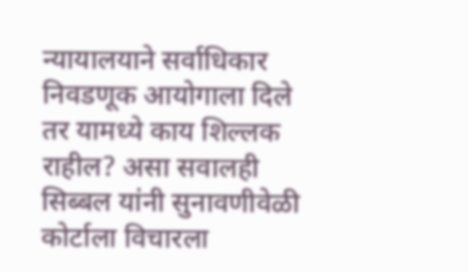न्यायालयाने सर्वाधिकार निवडणूक आयोगाला दिले तर यामध्ये काय शिल्लक राहील? असा सवालही सिब्बल यांनी सुनावणीवेळी कोर्टाला विचारला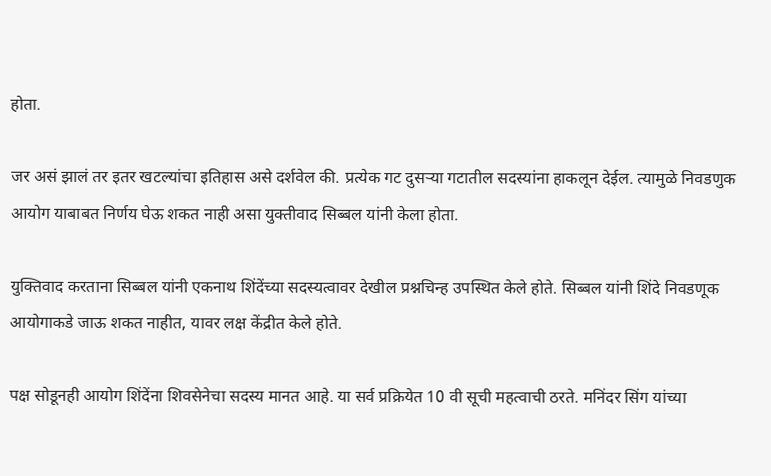होता.

जर असं झालं तर इतर खटल्यांचा इतिहास असे दर्शवेल की. प्रत्येक गट दुसर्‍या गटातील सदस्यांना हाकलून देईल. त्यामुळे निवडणुक आयोग याबाबत निर्णय घेऊ शकत नाही असा युक्तीवाद सिब्बल यांनी केला होता.

युक्तिवाद करताना सिब्बल यांनी एकनाथ शिंदेंच्या सदस्यत्वावर देखील प्रश्नचिन्ह उपस्थित केले होते. सिब्बल यांनी शिंदे निवडणूक आयोगाकडे जाऊ शकत नाहीत, यावर लक्ष केंद्रीत केले होते.

पक्ष सोडूनही आयोग शिंदेंना शिवसेनेचा सदस्य मानत आहे. या सर्व प्रक्रियेत 10 वी सूची महत्वाची ठरते. मनिंदर सिंग यांच्या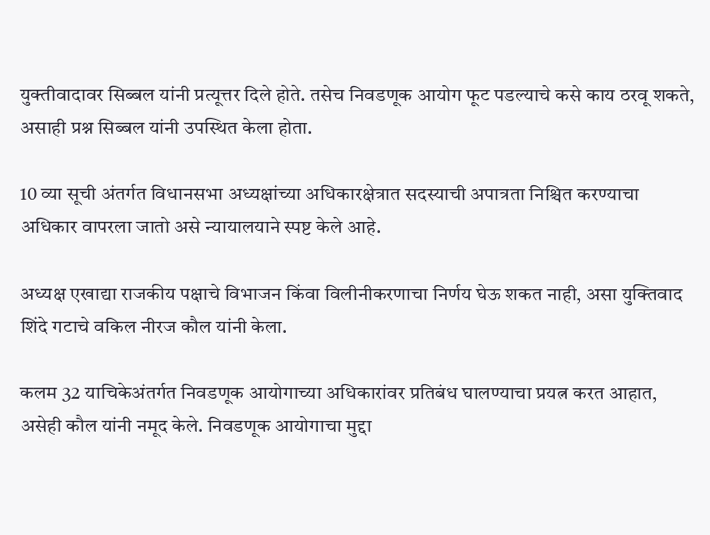युक्तीवादावर सिब्बल यांनी प्रत्यूत्तर दिले होते. तसेच निवडणूक आयोग फूट पडल्याचे कसे काय ठरवू शकते, असाही प्रश्न सिब्बल यांनी उपस्थित केला होता.

10 व्या सूची अंतर्गत विधानसभा अध्यक्षांच्या अधिकारक्षेत्रात सदस्याची अपात्रता निश्चित करण्याचा अधिकार वापरला जातो असे न्यायालयाने स्पष्ट केले आहे.

अध्यक्ष एखाद्या राजकीय पक्षाचे विभाजन किंवा विलीनीकरणाचा निर्णय घेऊ शकत नाही, असा युक्तिवाद शिंदे गटाचे वकिल नीरज कौल यांनी केला.

कलम 32 याचिकेअंतर्गत निवडणूक आयोगाच्या अधिकारांवर प्रतिबंध घालण्याचा प्रयत्न करत आहात, असेही कौल यांनी नमूद केले. निवडणूक आयोगाचा मुद्दा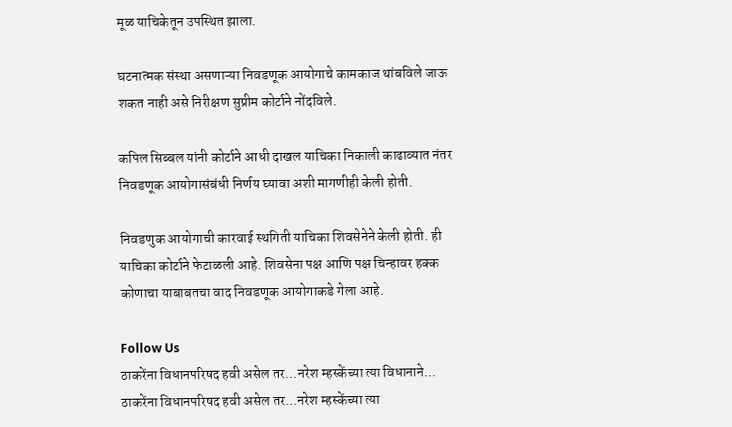मूळ याचिकेतून उपस्थित झाला.

घटनात्मक संस्था असणाऱ्या निवडणूक आयोगाचे कामकाज थांबविले जाऊ शकत नाही असे निरीक्षण सुप्रीम कोर्टाने नोंदविले.

कपिल सिब्बल यांनी कोर्टाने आधी दाखल याचिका निकाली काढाव्यात नंतर निवडणूक आयोगासंबंधी निर्णय घ्यावा अशी मागणीही केली होती.

निवडणुक आयोगाची कारवाई स्थगिती याचिका शिवसेनेने केली होती. ही याचिका कोर्टाने फेटाळली आहे. शिवसेना पक्ष आणि पक्ष चिन्हावर हक्क कोणाचा याबाबतचा वाद निवडणूक आयोगाकडे गेला आहे.

Follow Us
ठाकरेंना विधानपरिषद हवी असेल तर...नरेश म्हस्केंच्या त्या विधानाने...
ठाकरेंना विधानपरिषद हवी असेल तर...नरेश म्हस्केंच्या त्या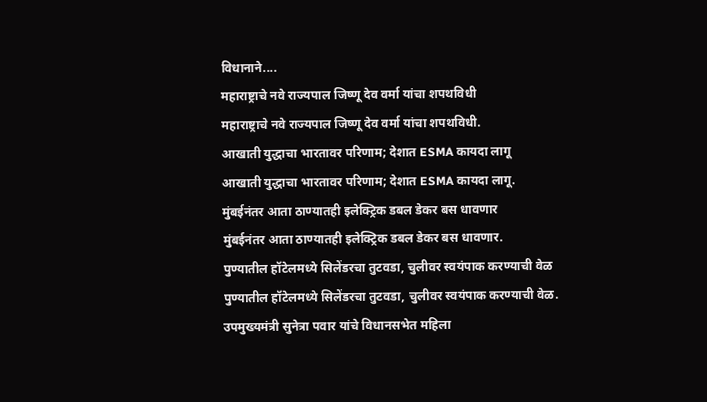विधानाने....
महाराष्ट्राचे नवे राज्यपाल जिष्णू देव वर्मा यांचा शपथविधी
महाराष्ट्राचे नवे राज्यपाल जिष्णू देव वर्मा यांचा शपथविधी.
आखाती युद्धाचा भारतावर परिणाम; देशात ESMA कायदा लागू
आखाती युद्धाचा भारतावर परिणाम; देशात ESMA कायदा लागू.
मुंबईनंतर आता ठाण्यातही इलेक्ट्रिक डबल डेकर बस धावणार
मुंबईनंतर आता ठाण्यातही इलेक्ट्रिक डबल डेकर बस धावणार.
पुण्यातील हॉटेलमध्ये सिलेंडरचा तुटवडा, चुलीवर स्वयंपाक करण्याची वेळ
पुण्यातील हॉटेलमध्ये सिलेंडरचा तुटवडा, चुलीवर स्वयंपाक करण्याची वेळ.
उपमुख्यमंत्री सुनेत्रा पवार यांचे विधानसभेत महिला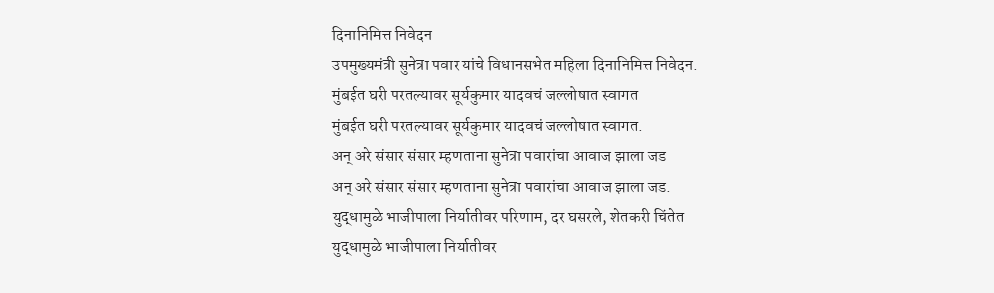दिनानिमित्त निवेदन
उपमुख्यमंत्री सुनेत्रा पवार यांचे विधानसभेत महिला दिनानिमित्त निवेदन.
मुंबईत घरी परतल्यावर सूर्यकुमार यादवचं जल्लोषात स्वागत
मुंबईत घरी परतल्यावर सूर्यकुमार यादवचं जल्लोषात स्वागत.
अन् अरे संसार संसार म्हणताना सुनेत्रा पवारांचा आवाज झाला जड
अन् अरे संसार संसार म्हणताना सुनेत्रा पवारांचा आवाज झाला जड.
युद्धामुळे भाजीपाला निर्यातीवर परिणाम, दर घसरले, शेतकरी चिंतेत
युद्धामुळे भाजीपाला निर्यातीवर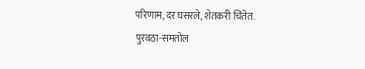परिणाम, दर घसरले, शेतकरी चिंतेत.
पुरवठा-समतोल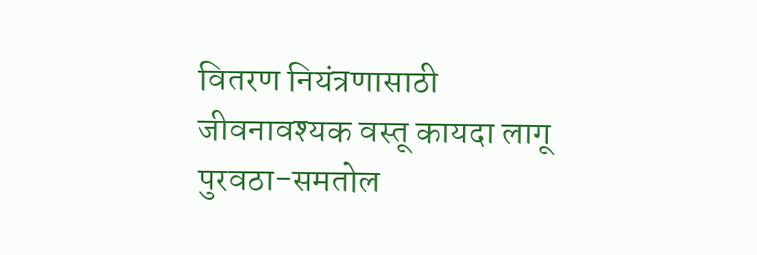वितरण नियंत्रणासाठी जीवनावश्यक वस्तू कायदा लागू
पुरवठा-समतोल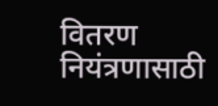वितरण नियंत्रणासाठी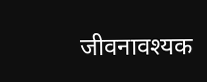जीवनावश्यक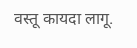वस्तू कायदा लागू.